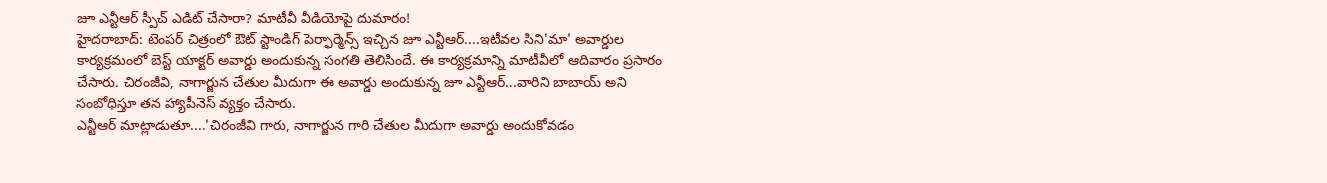జూ ఎన్టీఆర్ స్పీచ్ ఎడిట్ చేసారా? మాటీవీ వీడియోపై దుమారం!
హైదరాబాద్: టెంపర్ చిత్రంలో ఔట్ స్టాండిగ్ పెర్ఫార్మెన్స్ ఇచ్చిన జూ ఎన్టీఆర్....ఇటీవల సిని'మా' అవార్డుల కార్యక్రమంలో బెస్ట్ యాక్టర్ అవార్డు అందుకున్న సంగతి తెలిసిందే. ఈ కార్యక్రమాన్ని మాటీవీలో ఆదివారం ప్రసారం చేసారు. చిరంజీవి, నాగార్జున చేతుల మీదుగా ఈ అవార్డు అందుకున్న జూ ఎన్టీఆర్...వారిని బాబాయ్ అని సంబోధిస్తూ తన హ్యాపీనెస్ వ్యక్తం చేసారు.
ఎన్టీఆర్ మాట్లాడుతూ....'చిరంజీవి గారు, నాగార్జున గారి చేతుల మీదుగా అవార్డు అందుకోవడం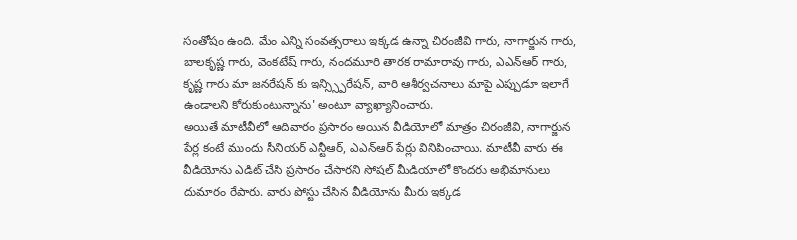సంతోషం ఉంది. మేం ఎన్ని సంవత్సరాలు ఇక్కడ ఉన్నా చిరంజీవి గారు, నాగార్జున గారు, బాలకృష్ణ గారు, వెంకటేష్ గారు, నందమూరి తారక రామారావు గారు, ఎఎన్ఆర్ గారు, కృష్ణ గారు మా జనరేషన్ కు ఇన్స్స్పిరేషన్, వారి ఆశీర్వచనాలు మాపై ఎప్పుడూ ఇలాగే ఉండాలని కోరుకుంటున్నాను' అంటూ వ్యాఖ్యానించారు.
అయితే మాటీవీలో ఆదివారం ప్రసారం అయిన వీడియోలో మాత్రం చిరంజీవి, నాగార్జున పేర్ల కంటే ముందు సీనియర్ ఎన్టీఆర్, ఎఎన్ఆర్ పేర్లు వినిపించాయి. మాటీవీ వారు ఈ వీడియోను ఎడిట్ చేసి ప్రసారం చేసారని సోషల్ మీడియాలో కొందరు అభిమానులు దుమారం రేపారు. వారు పోస్టు చేసిన వీడియోను మీరు ఇక్కడ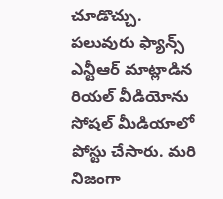చూడొచ్చు.
పలువురు ఫ్యాన్స్ ఎన్టీఆర్ మాట్లాడిన రియల్ వీడియోను సోషల్ మీడియాలో పోస్టు చేసారు. మరి నిజంగా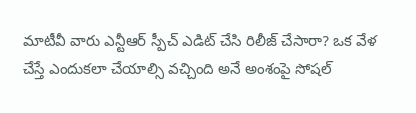మాటీవీ వారు ఎన్టీఆర్ స్పీచ్ ఎడిట్ చేసి రిలీజ్ చేసారా? ఒక వేళ చేస్తే ఎందుకలా చేయాల్సి వచ్చింది అనే అంశంపై సోషల్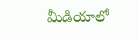మీడియాలో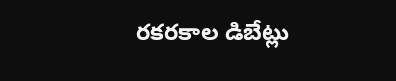రకరకాల డిబేట్లు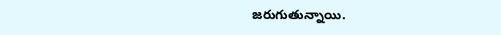జరుగుతున్నాయి.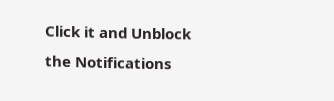Click it and Unblock the Notifications